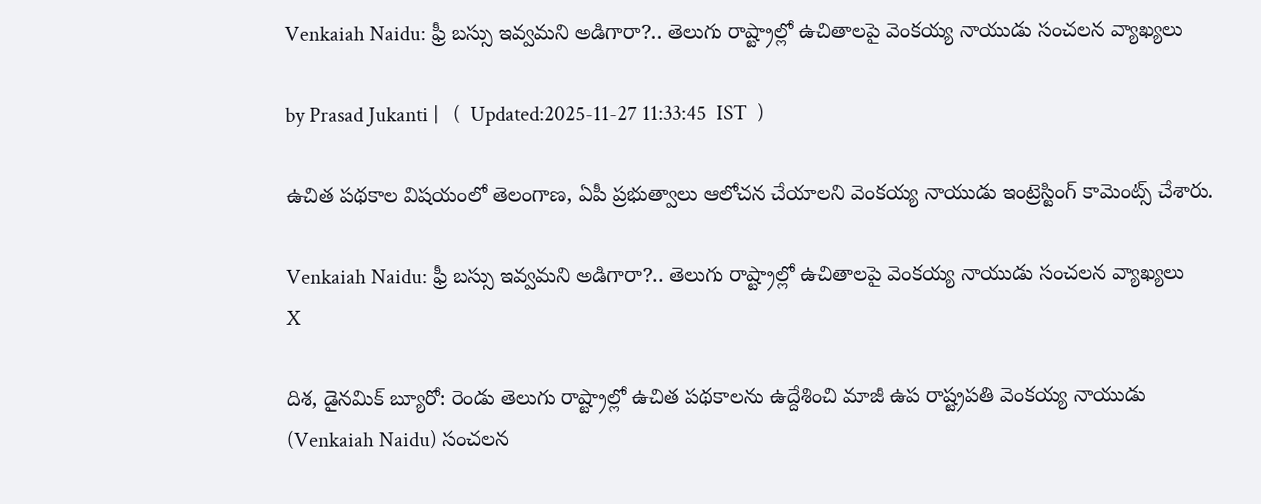Venkaiah Naidu: ఫ్రీ బస్సు ఇవ్వమని అడిగారా?.. తెలుగు రాష్ట్రాల్లో ఉచితాలపై వెంకయ్య నాయుడు సంచలన వ్యాఖ్యలు

by Prasad Jukanti |   (  Updated:2025-11-27 11:33:45  IST  )

ఉచిత పథకాల విషయంలో తెలంగాణ, ఏపీ ప్రభుత్వాలు ఆలోచన చేయాలని వెంకయ్య నాయుడు ఇంట్రెస్టింగ్ కామెంట్స్ చేశారు.

Venkaiah Naidu: ఫ్రీ బస్సు ఇవ్వమని అడిగారా?.. తెలుగు రాష్ట్రాల్లో ఉచితాలపై వెంకయ్య నాయుడు సంచలన వ్యాఖ్యలు
X

దిశ, డైనమిక్ బ్యూరో: రెండు తెలుగు రాష్ట్రాల్లో ఉచిత పథకాలను ఉద్దేశించి మాజీ ఉప రాష్ట్రపతి వెంకయ్య నాయుడు (Venkaiah Naidu) సంచలన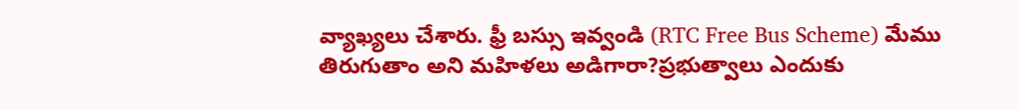వ్యాఖ్యలు చేశారు. ఫ్రీ బస్సు ఇవ్వండి (RTC Free Bus Scheme) మేము తిరుగుతాం అని మహిళలు అడిగారా?ప్రభుత్వాలు ఎందుకు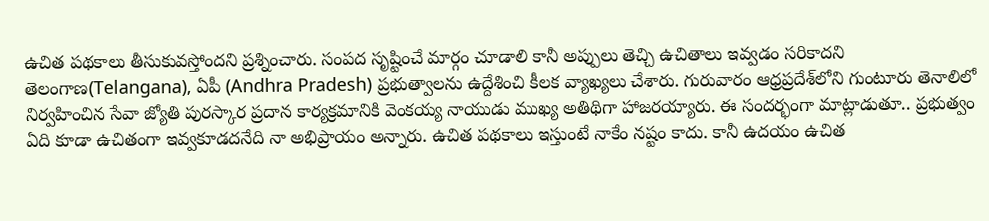ఉచిత పథకాలు తీసుకువస్తోందని ప్రశ్నించారు. సంపద సృష్టించే మార్గం చూడాలి కానీ అప్పులు తెచ్చి ఉచితాలు ఇవ్వడం సరికాదని తెలంగాణ(Telangana), ఏపీ (Andhra Pradesh) ప్రభుత్వాలను ఉద్దేశించి కీలక వ్యాఖ్యలు చేశారు. గురువారం ఆధ్రప్రదేశ్‍లోని గుంటూరు తెనాలిలో నిర్వహించిన సేవా జ్యోతి పురస్కార ప్రదాన కార్యక్రమానికి వెంకయ్య నాయుడు ముఖ్య అతిథిగా హాజరయ్యారు. ఈ సందర్భంగా మాట్లాడుతూ.. ప్రభుత్వం ఏది కూడా ఉచితంగా ఇవ్వకూడదనేది నా అభిప్రాయం అన్నారు. ఉచిత పథకాలు ఇస్తుంటే నాకేం నష్టం కాదు. కానీ ఉదయం ఉచిత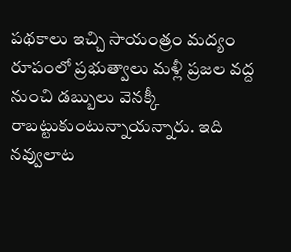పథకాలు ఇచ్చి సాయంత్రం మద్యం రూపంలో ప్రభుత్వాలు మళ్లీ ప్రజల వద్ద నుంచి డబ్బులు వెనక్కీ రాబట్టుకుంటున్నాయన్నారు. ఇది నవ్వులాట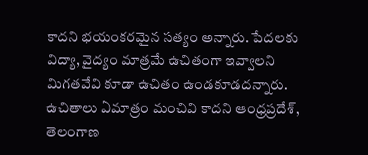కాదని భయంకరమైన సత్యం అన్నారు. పేదలకు విద్యా, వైద్యం మాత్రమే ఉచితంగా ఇవ్వాలని మిగతవేవి కూడా ఉచితం ఉండకూడదన్నారు. ఉచితాలు ఏమాత్రం మంచివి కాదని ఆంధ్రప్రదేశ్, తెలంగాణ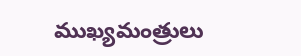ముఖ్యమంత్రులు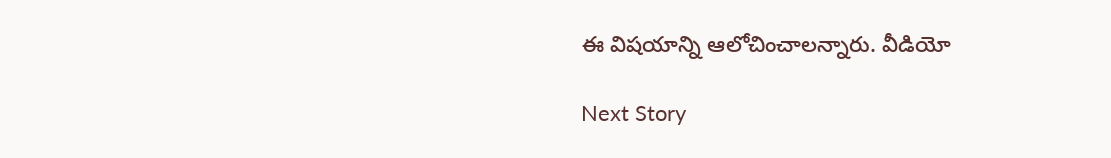ఈ విషయాన్ని ఆలోచించాలన్నారు. వీడియో

Next Story